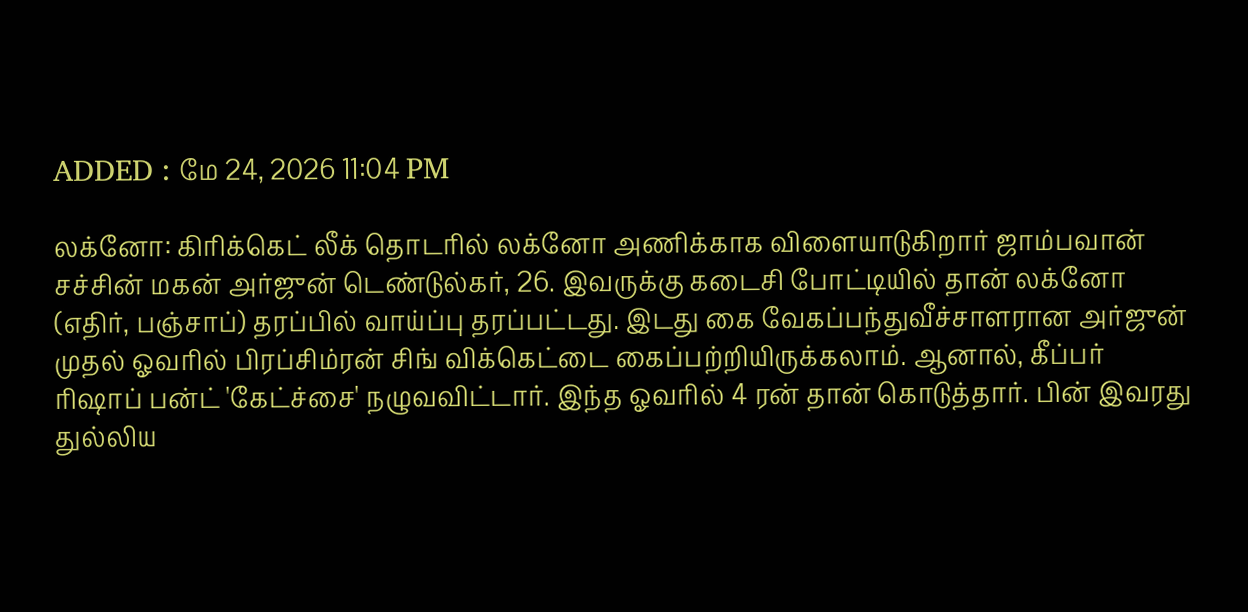ADDED : மே 24, 2026 11:04 PM

லக்னோ: கிரிக்கெட் லீக் தொடரில் லக்னோ அணிக்காக விளையாடுகிறார் ஜாம்பவான் சச்சின் மகன் அர்ஜுன் டெண்டுல்கர், 26. இவருக்கு கடைசி போட்டியில் தான் லக்னோ (எதிர், பஞ்சாப்) தரப்பில் வாய்ப்பு தரப்பட்டது. இடது கை வேகப்பந்துவீச்சாளரான அர்ஜுன் முதல் ஓவரில் பிரப்சிம்ரன் சிங் விக்கெட்டை கைப்பற்றியிருக்கலாம். ஆனால், கீப்பர் ரிஷாப் பன்ட் 'கேட்ச்சை' நழுவவிட்டார். இந்த ஓவரில் 4 ரன் தான் கொடுத்தார். பின் இவரது துல்லிய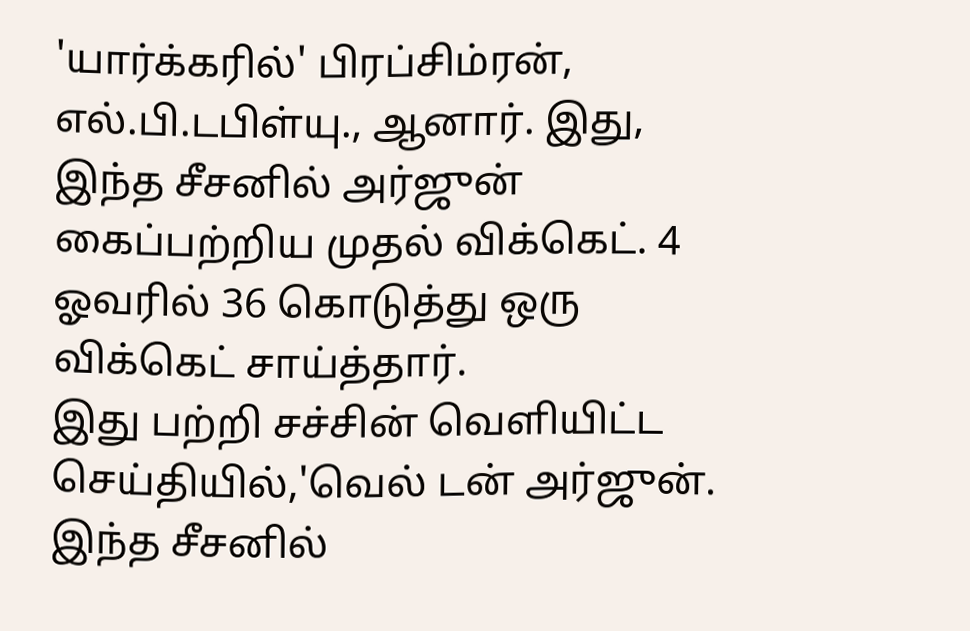'யார்க்கரில்' பிரப்சிம்ரன், எல்.பி.டபிள்யு., ஆனார். இது, இந்த சீசனில் அர்ஜுன் கைப்பற்றிய முதல் விக்கெட். 4 ஓவரில் 36 கொடுத்து ஒரு விக்கெட் சாய்த்தார்.
இது பற்றி சச்சின் வெளியிட்ட செய்தியில்,'வெல் டன் அர்ஜுன். இந்த சீசனில்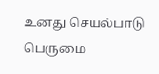உனது செயல்பாடு பெருமை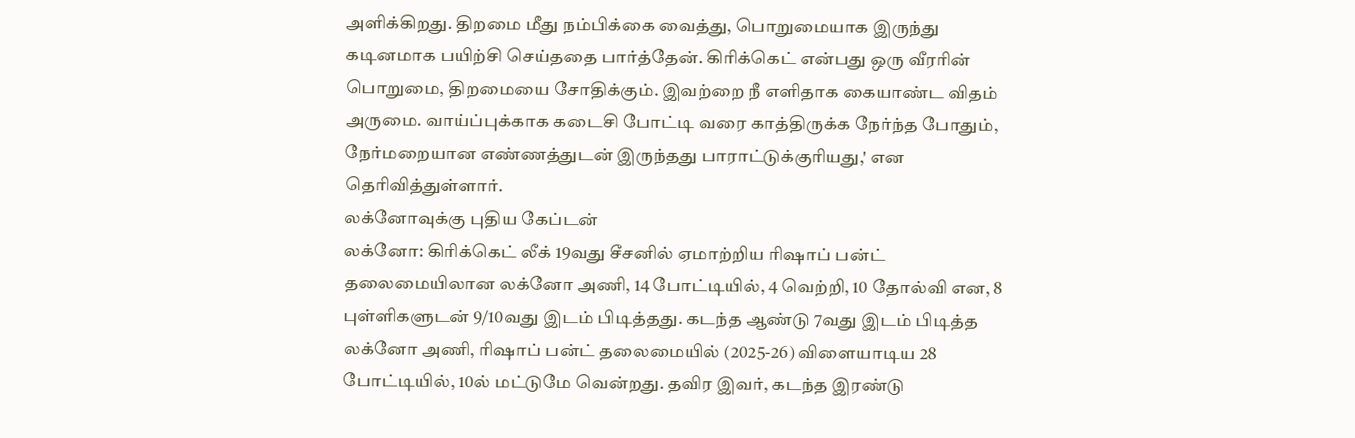அளிக்கிறது. திறமை மீது நம்பிக்கை வைத்து, பொறுமையாக இருந்து கடினமாக பயிற்சி செய்ததை பார்த்தேன். கிரிக்கெட் என்பது ஒரு வீரரின் பொறுமை, திறமையை சோதிக்கும். இவற்றை நீ எளிதாக கையாண்ட விதம் அருமை. வாய்ப்புக்காக கடைசி போட்டி வரை காத்திருக்க நேர்ந்த போதும், நேர்மறையான எண்ணத்துடன் இருந்தது பாராட்டுக்குரியது,' என தெரிவித்துள்ளார்.
லக்னோவுக்கு புதிய கேப்டன்
லக்னோ: கிரிக்கெட் லீக் 19வது சீசனில் ஏமாற்றிய ரிஷாப் பன்ட் தலைமையிலான லக்னோ அணி, 14 போட்டியில், 4 வெற்றி, 10 தோல்வி என, 8 புள்ளிகளுடன் 9/10வது இடம் பிடித்தது. கடந்த ஆண்டு 7வது இடம் பிடித்த லக்னோ அணி, ரிஷாப் பன்ட் தலைமையில் (2025-26) விளையாடிய 28 போட்டியில், 10ல் மட்டுமே வென்றது. தவிர இவர், கடந்த இரண்டு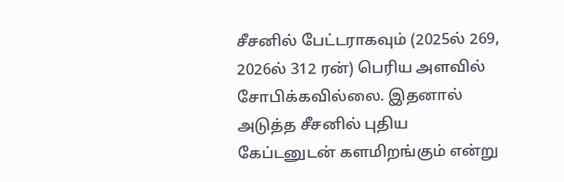சீசனில் பேட்டராகவும் (2025ல் 269, 2026ல் 312 ரன்) பெரிய அளவில் சோபிக்கவில்லை. இதனால் அடுத்த சீசனில் புதிய கேப்டனுடன் களமிறங்கும் என்று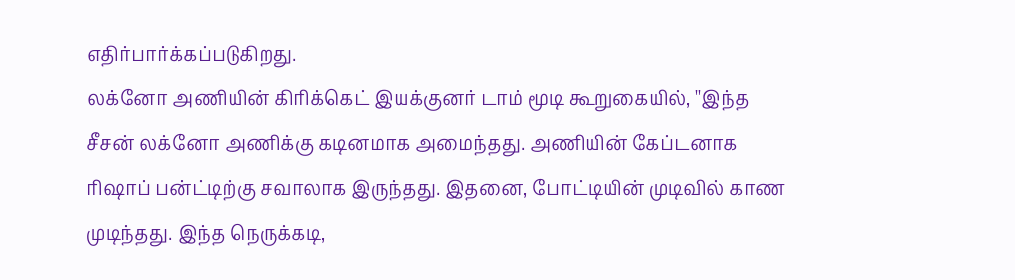எதிர்பார்க்கப்படுகிறது.
லக்னோ அணியின் கிரிக்கெட் இயக்குனர் டாம் மூடி கூறுகையில், ''இந்த சீசன் லக்னோ அணிக்கு கடினமாக அமைந்தது. அணியின் கேப்டனாக ரிஷாப் பன்ட்டிற்கு சவாலாக இருந்தது. இதனை, போட்டியின் முடிவில் காண முடிந்தது. இந்த நெருக்கடி,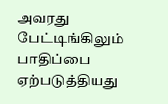அவரது பேட்டிங்கிலும் பாதிப்பை ஏற்படுத்தியது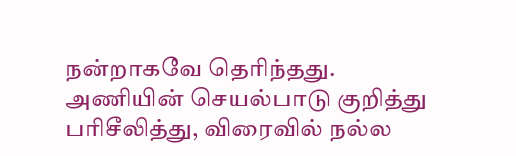நன்றாகவே தெரிந்தது. அணியின் செயல்பாடு குறித்து பரிசீலித்து, விரைவில் நல்ல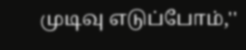முடிவு எடுப்போம்,''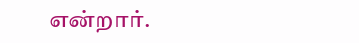என்றார்.